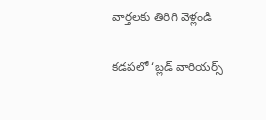వార్తలకు తిరిగి వెళ్లండి

కడపలో ‘బ్లడ్ వారియర్స్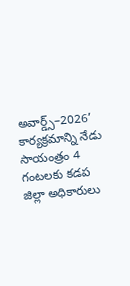అవార్డ్స్–2026’ కార్యక్రమాన్ని నేడు సాయంత్రం 4 గంటలకు కడప జిల్లా అధికారులు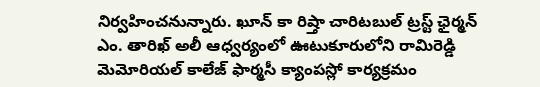నిర్వహించనున్నారు. ఖూన్ కా రిష్తా చారిటబుల్ ట్రస్ట్ ఛైర్మన్ ఎం. తారిఖ్ అలీ ఆధ్వర్యంలో ఊటుకూరులోని రామిరెడ్డి మెమోరియల్ కాలేజ్ ఫార్మసీ క్యాంపస్లో కార్యక్రమం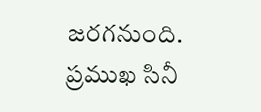జరగనుంది.
ప్రముఖ సినీ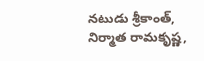నటుడు శ్రీకాంత్, నిర్మాత రామకృష్ణ,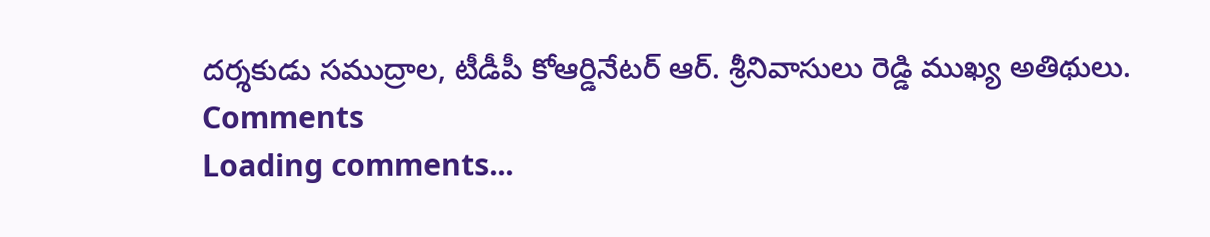దర్శకుడు సముద్రాల, టీడీపీ కోఆర్డినేటర్ ఆర్. శ్రీనివాసులు రెడ్డి ముఖ్య అతిథులు.
Comments
Loading comments...